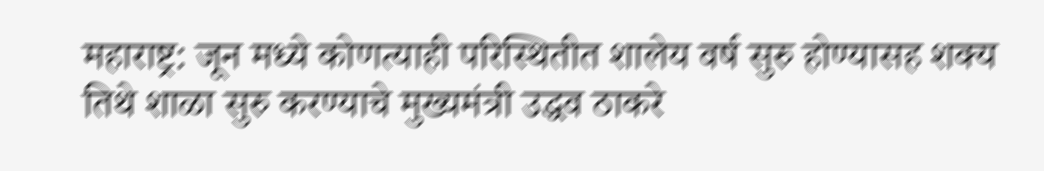महाराष्ट्र: जून मध्ये कोणत्याही परिस्थितीत शालेय वर्ष सुरु होण्यासह शक्य तिथे शाळा सुरु करण्याचे मुख्यमंत्री उद्धव ठाकरे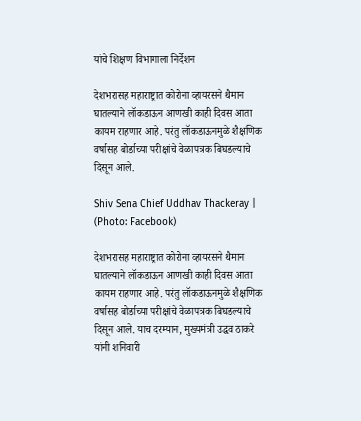यांचे शिक्षण विभागाला निर्देशन

देशभरासह महाराष्ट्रात कोरोना व्हायरसने थैमान घातल्याने लॉकडाऊन आणखी काही दिवस आता कायम राहणार आहे. परंतु लॉकडाऊनमुळे शैक्षणिक वर्षासह बोर्डाच्या परीक्षांचे वेळापत्रक बिघडल्याचे दिसून आले.

Shiv Sena Chief Uddhav Thackeray | (Photo: Facebook)

देशभरासह महाराष्ट्रात कोरोना व्हायरसने थैमान घातल्याने लॉकडाऊन आणखी काही दिवस आता कायम राहणार आहे. परंतु लॉकडाऊनमुळे शैक्षणिक वर्षासह बोर्डाच्या परीक्षांचे वेळापत्रक बिघडल्याचे दिसून आले. याच दरम्यान, मुख्यमंत्री उद्धव ठाकरे यांनी शनिवारी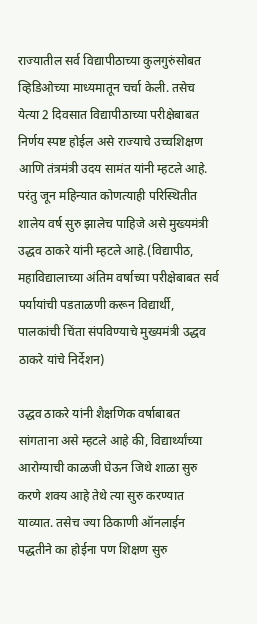राज्यातील सर्व विद्यापीठाच्या कुलगुरुंसोबत व्हिडिओच्या माध्यमातून चर्चा केली. तसेच येत्या 2 दिवसात विद्यापीठाच्या परीक्षेबाबत निर्णय स्पष्ट होईल असे राज्याचे उच्चशिक्षण आणि तंत्रमंत्री उदय सामंत यांनी म्हटले आहे. परंतु जून महिन्यात कोणत्याही परिस्थितीत शालेय वर्ष सुरु झालेच पाहिजे असे मुख्यमंत्री उद्धव ठाकरे यांनी म्हटले आहे.(विद्यापीठ, महाविद्यालाच्या अंतिम वर्षाच्या परीक्षेबाबत सर्व पर्यायांची पडताळणी करून विद्यार्थी, पालकांची चिंता संपविण्याचे मुख्यमंत्री उद्धव ठाकरे यांचे निर्देशन)

उद्धव ठाकरे यांनी शैक्षणिक वर्षाबाबत सांगताना असे म्हटले आहे की, विद्यार्थ्यांच्या आरोग्याची काळजी घेऊन जिथे शाळा सुरु करणे शक्य आहे तेथे त्या सुरु करण्यात याव्यात. तसेच ज्या ठिकाणी ऑनलाईन पद्धतीने का होईना पण शिक्षण सुरु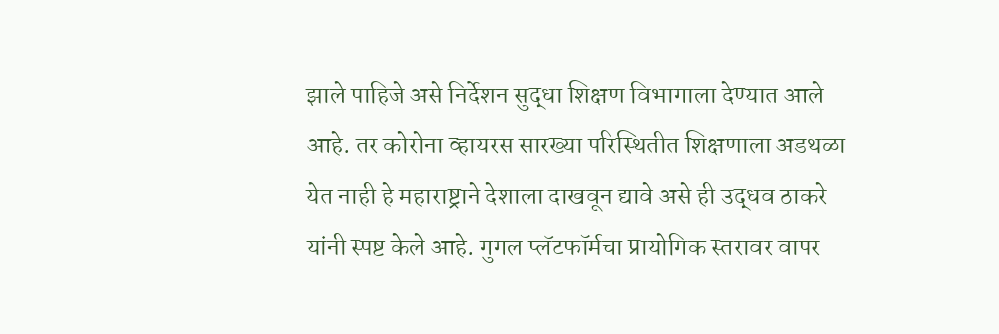झाले पाहिजे असे निर्देशन सुद्धा शिक्षण विभागाला देण्यात आले आहे. तर कोरोना व्हायरस सारख्या परिस्थितीत शिक्षणाला अडथळा येत नाही हे महाराष्ट्राने देशाला दाखवून द्यावे असे ही उद्धव ठाकरे यांनी स्पष्ट केले आहे. गुगल प्लॅटफॉर्मचा प्रायोगिक स्तरावर वापर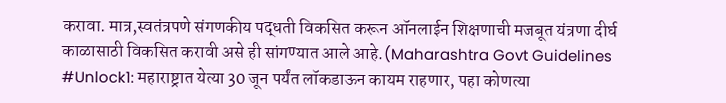करावा. मात्र,स्वतंत्रपणे संगणकीय पद्धती विकसित करून ऑनलाईन शिक्षणाची मजबूत यंत्रणा दीर्घ काळासाठी विकसित करावी असे ही सांगण्यात आले आहे.(Maharashtra Govt Guidelines #Unlock1: महाराष्ट्रात येत्या 30 जून पर्यंत लॉकडाऊन कायम राहणार, पहा कोणत्या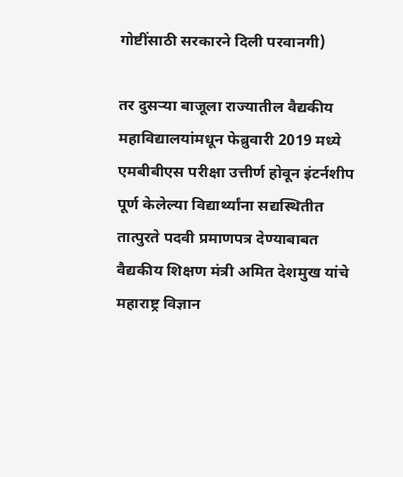गोष्टींसाठी सरकारने दिली परवानगी)

तर दुसऱ्या बाजूला राज्यातील वैद्यकीय महाविद्यालयांमधून फेब्रुवारी 2019 मध्ये एमबीबीएस परीक्षा उत्तीर्ण होवून इंटर्नशीप पूर्ण केलेल्या विद्यार्थ्यांना सद्यस्थितीत तात्पुरते पदवी प्रमाणपत्र देण्याबाबत वैद्यकीय शिक्षण मंत्री अमित देशमुख यांचे महाराष्ट्र विज्ञान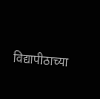विद्यापीठाच्या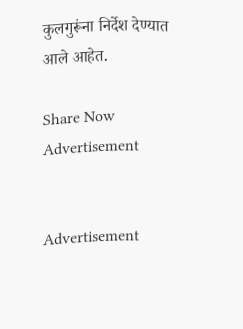कुलगुरूंना निर्देश देण्यात आले आहेत.

Share Now
Advertisement


Advertisement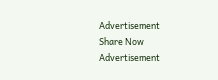Advertisement
Share Now
Advertisement